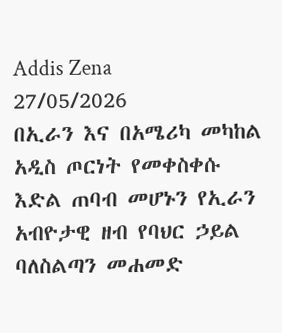Addis Zena
27/05/2026
በኢራን እና በአሜሪካ መካከል አዲስ ጦርነት የመቀስቀሱ እድል ጠባብ መሆኑን የኢራን አብዮታዊ ዘብ የባህር ኃይል ባለስልጣን መሐመድ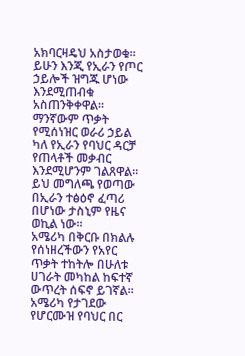አክባርዛዴህ አስታወቁ።
ይሁን እንጂ የኢራን የጦር ኃይሎች ዝግጁ ሆነው እንደሚጠብቁ አስጠንቅቀዋል።
ማንኛውም ጥቃት የሚሰነዝር ወራሪ ኃይል ካለ የኢራን የባህር ዳርቻ የጠላቶች መቃብር እንደሚሆንም ገልጸዋል።
ይህ መግለጫ የወጣው በኢራን ተፅዕኖ ፈጣሪ በሆነው ታስኒም የዜና ወኪል ነው።
አሜሪካ በቅርቡ በክልሉ የሰነዘረችውን የአየር ጥቃት ተከትሎ በሁለቱ ሀገራት መካከል ከፍተኛ ውጥረት ሰፍኖ ይገኛል።
አሜሪካ የታገደው የሆርሙዝ የባህር በር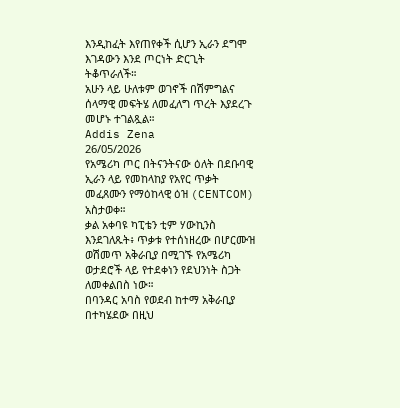እንዲከፈት እየጠየቀች ሲሆን ኢራን ደግሞ እገዳውን እንደ ጦርነት ድርጊት ትቆጥራለች።
አሁን ላይ ሁለቱም ወገኖች በሽምግልና ሰላማዊ መፍትሄ ለመፈለግ ጥረት እያደረጉ መሆኑ ተገልጿል።
Addis Zena
26/05/2026
የአሜሪካ ጦር በትናንትናው ዕለት በደቡባዊ ኢራን ላይ የመከላከያ የአየር ጥቃት መፈጸሙን የማዕከላዊ ዕዝ (CENTCOM) አስታወቀ።
ቃል አቀባዩ ካፒቴን ቲም ሃውኪንስ እንደገለጹት፥ ጥቃቱ የተሰነዘረው በሆርሙዝ ወሽመጥ አቅራቢያ በሚገኙ የአሜሪካ ወታደሮች ላይ የተደቀነን የደህንነት ስጋት ለመቀልበስ ነው።
በባንዳር አባስ የወደብ ከተማ አቅራቢያ በተካሄደው በዚህ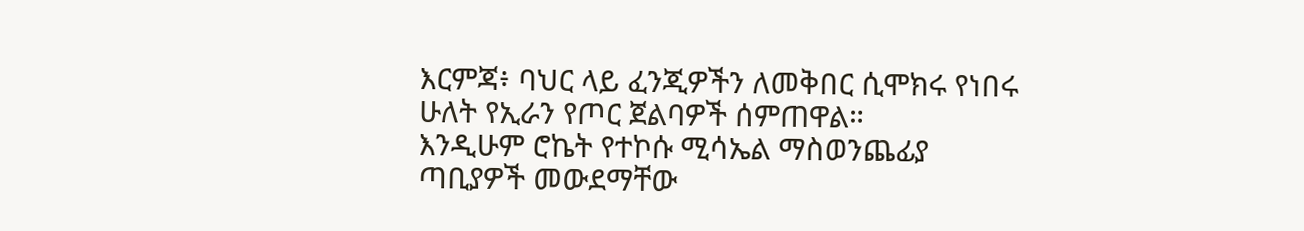እርምጃ፥ ባህር ላይ ፈንጂዎችን ለመቅበር ሲሞክሩ የነበሩ ሁለት የኢራን የጦር ጀልባዎች ሰምጠዋል።
እንዲሁም ሮኬት የተኮሱ ሚሳኤል ማስወንጨፊያ ጣቢያዎች መውደማቸው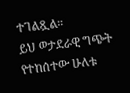ተገልጿል።
ይህ ወታደራዊ ግጭት የተከሰተው ሁለቱ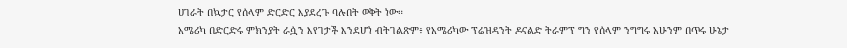ሀገራት በኳታር የሰላም ድርድር እያደረጉ ባሉበት ወቅት ነው።
አሜሪካ በድርድሩ ምክንያት ራሷን እየገታች እንደሆነ ብትገልጽም፥ የአሜሪካው ፕሬዝዳንት ዶናልድ ትራምፕ ግን የሰላም ንግግሩ አሁንም በጥሩ ሁኔታ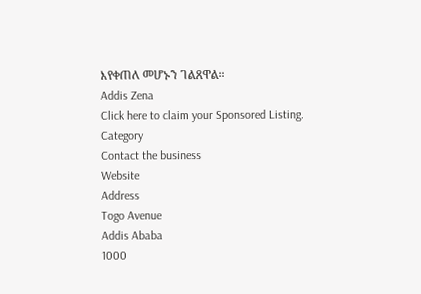እየቀጠለ መሆኑን ገልጸዋል።
Addis Zena
Click here to claim your Sponsored Listing.
Category
Contact the business
Website
Address
Togo Avenue
Addis Ababa
1000